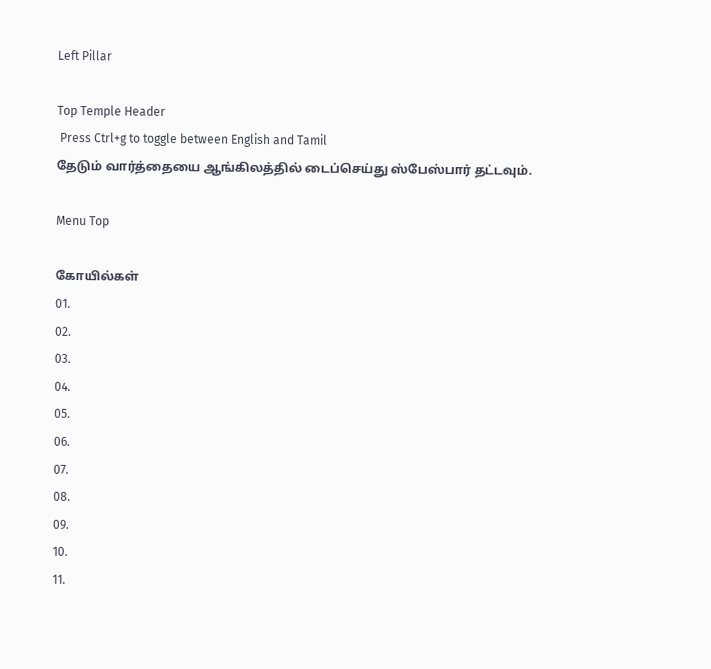Left Pillar

Top Temple Header
 Press Ctrl+g to toggle between English and Tamil
தேடும் வார்த்தையை ஆங்கிலத்தில் டைப்செய்து ஸ்பேஸ்பார் தட்டவும்.

Menu Top

கோயில்கள்
01.
02.
03.
04.
05.
06.
07.
08.
09.
10.
11.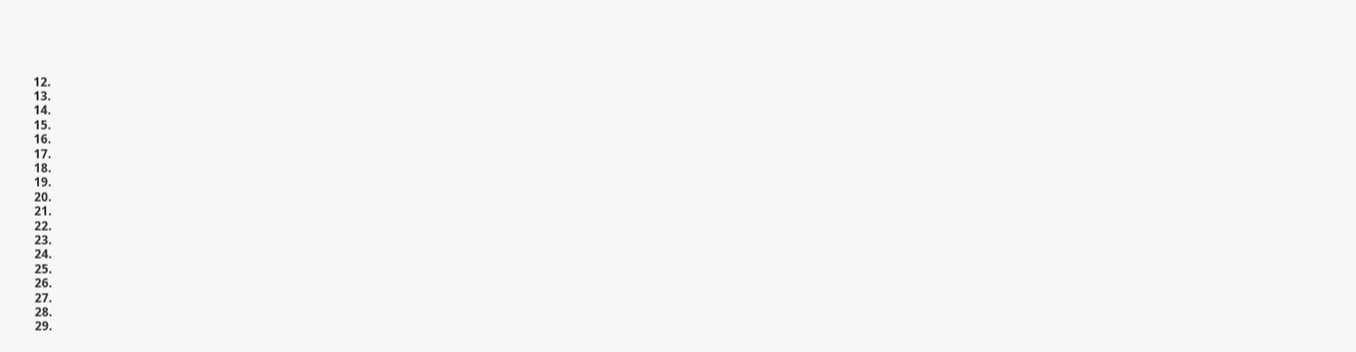12.
13.
14.
15.
16.
17.
18.
19.
20.
21.
22.
23.
24.
25.
26.
27.
28.
29.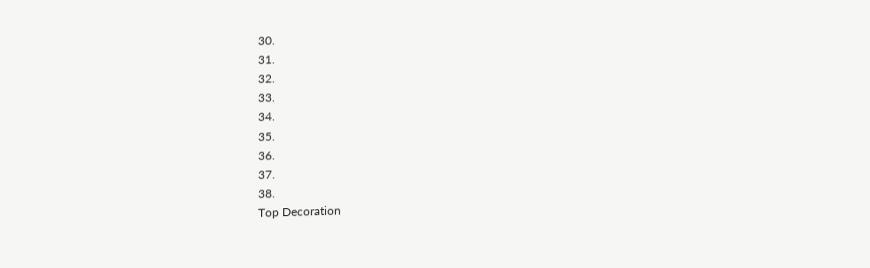30.
31.
32.
33.
34.
35.
36.
37.
38.
Top Decoration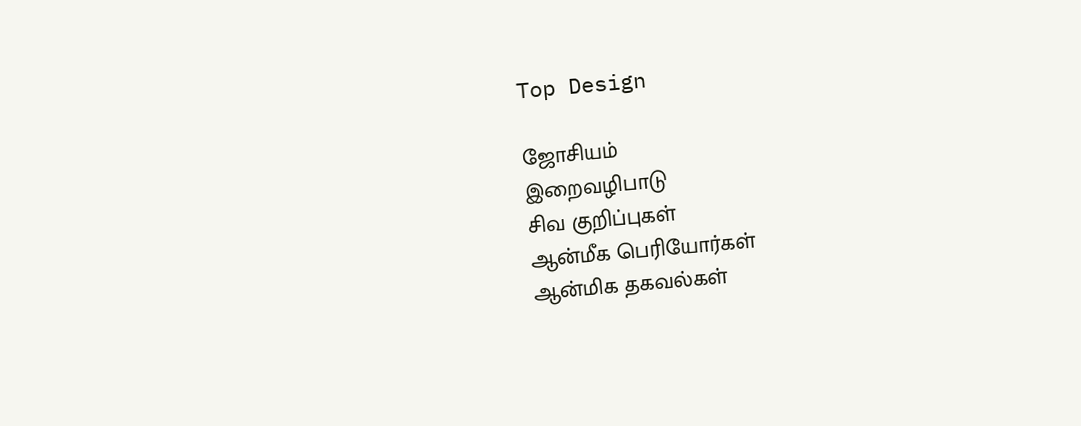Top Design

ஜோசியம்
இறைவழிபாடு
சிவ குறிப்புகள்
ஆன்மீக பெரியோர்கள்
ஆன்மிக தகவல்கள்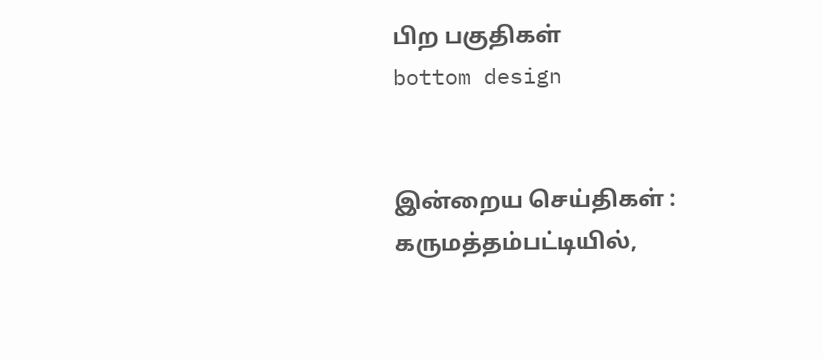பிற பகுதிகள்
bottom design


இன்றைய செய்திகள் :
கருமத்தம்பட்டியில்,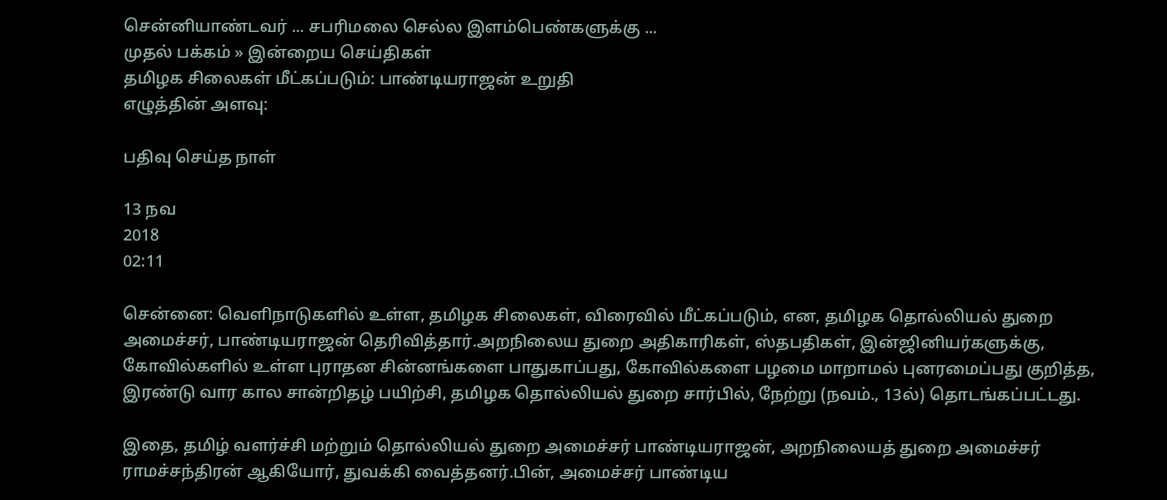சென்னியாண்டவர் ... சபரிமலை செல்ல இளம்பெண்களுக்கு ...
முதல் பக்கம் » இன்றைய செய்திகள்
தமிழக சிலைகள் மீட்கப்படும்: பாண்டியராஜன் உறுதி
எழுத்தின் அளவு:

பதிவு செய்த நாள்

13 நவ
2018
02:11

சென்னை: வெளிநாடுகளில் உள்ள, தமிழக சிலைகள், விரைவில் மீட்கப்படும், என, தமிழக தொல்லியல் துறை அமைச்சர், பாண்டியராஜன் தெரிவித்தார்.அறநிலைய துறை அதிகாரிகள், ஸ்தபதிகள், இன்ஜினியர்களுக்கு, கோவில்களில் உள்ள புராதன சின்னங்களை பாதுகாப்பது, கோவில்களை பழமை மாறாமல் புனரமைப்பது குறித்த, இரண்டு வார கால சான்றிதழ் பயிற்சி, தமிழக தொல்லியல் துறை சார்பில், நேற்று (நவம்., 13ல்) தொடங்கப்பட்டது.

இதை, தமிழ் வளர்ச்சி மற்றும் தொல்லியல் துறை அமைச்சர் பாண்டியராஜன், அறநிலையத் துறை அமைச்சர் ராமச்சந்திரன் ஆகியோர், துவக்கி வைத்தனர்.பின், அமைச்சர் பாண்டிய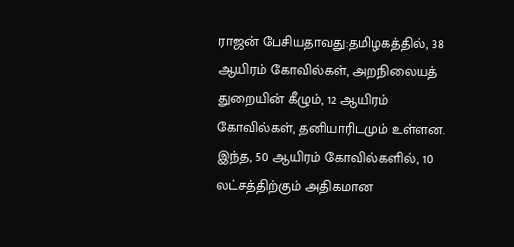ராஜன் பேசியதாவது:தமிழகத்தில், 38 ஆயிரம் கோவில்கள், அறநிலையத் துறையின் கீழும், 12 ஆயிரம் கோவில்கள், தனியாரிடமும் உள்ளன. இந்த, 50 ஆயிரம் கோவில்களில், 10 லட்சத்திற்கும் அதிகமான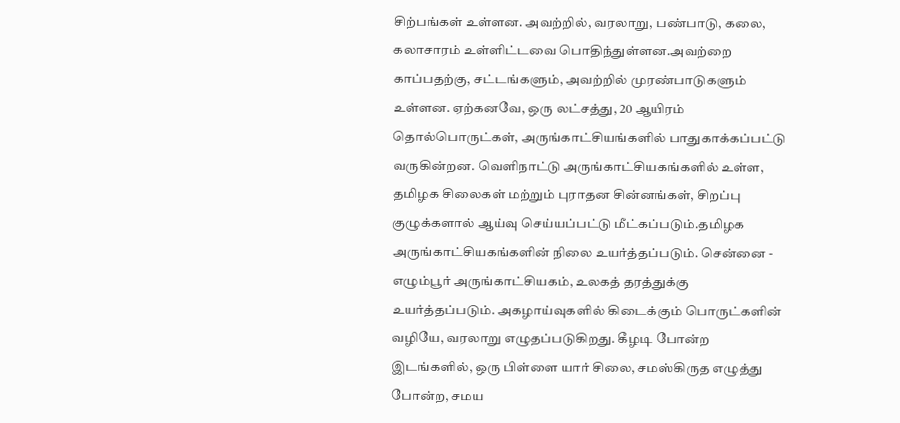சிற்பங்கள் உள்ளன. அவற்றில், வரலாறு, பண்பாடு, கலை, கலாசாரம் உள்ளிட்டவை பொதிந்துள்ளன.அவற்றை காப்பதற்கு, சட்டங்களும், அவற்றில் முரண்பாடுகளும் உள்ளன. ஏற்கனவே, ஒரு லட்சத்து, 20 ஆயிரம் தொல்பொருட்கள், அருங்காட்சியங்களில் பாதுகாக்கப்பட்டு வருகின்றன. வெளிநாட்டு அருங்காட்சியகங்களில் உள்ள, தமிழக சிலைகள் மற்றும் புராதன சின்னங்கள், சிறப்பு குழுக்களால் ஆய்வு செய்யப்பட்டு மீட்கப்படும்.தமிழக அருங்காட்சியகங்களின் நிலை உயர்த்தப்படும். சென்னை - எழும்பூர் அருங்காட்சியகம், உலகத் தரத்துக்கு உயர்த்தப்படும். அகழாய்வுகளில் கிடைக்கும் பொருட்களின் வழியே, வரலாறு எழுதப்படுகிறது. கீழடி போன்ற இடங்களில், ஒரு பிள்ளை யார் சிலை, சமஸ்கிருத எழுத்து போன்ற, சமய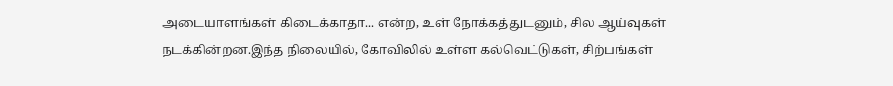அடையாளங்கள் கிடைக்காதா... என்ற, உள் நோக்கத்துடனும், சில ஆய்வுகள் நடக்கின்றன.இந்த நிலையில், கோவிலில் உள்ள கல்வெட்டுகள், சிற்பங்கள்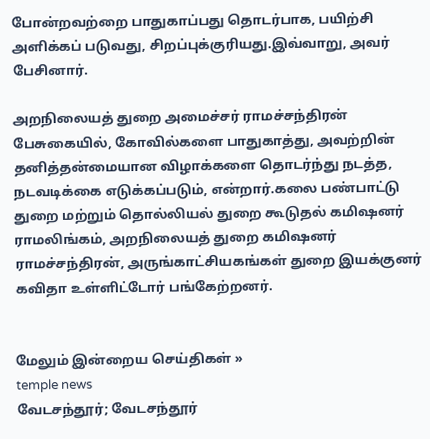போன்றவற்றை பாதுகாப்பது தொடர்பாக, பயிற்சி அளிக்கப் படுவது, சிறப்புக்குரியது.இவ்வாறு, அவர் பேசினார்.

அறநிலையத் துறை அமைச்சர் ராமச்சந்திரன் பேசுகையில், கோவில்களை பாதுகாத்து, அவற்றின் தனித்தன்மையான விழாக்களை தொடர்ந்து நடத்த, நடவடிக்கை எடுக்கப்படும், என்றார்.கலை பண்பாட்டு துறை மற்றும் தொல்லியல் துறை கூடுதல் கமிஷனர் ராமலிங்கம், அறநிலையத் துறை கமிஷனர் ராமச்சந்திரன், அருங்காட்சியகங்கள் துறை இயக்குனர் கவிதா உள்ளிட்டோர் பங்கேற்றனர்.


மேலும் இன்றைய செய்திகள் »
temple news
வேடசந்தூர்; வேடசந்தூர்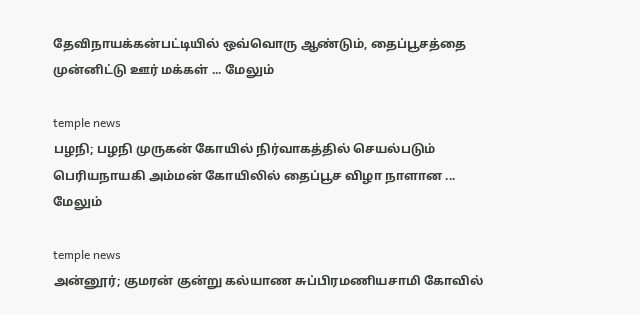தேவிநாயக்கன்பட்டியில் ஒவ்வொரு ஆண்டும், தைப்பூசத்தை முன்னிட்டு ஊர் மக்கள் ... மேலும்

temple news
பழநி; பழநி முருகன் கோயில் நிர்வாகத்தில் செயல்படும் பெரியநாயகி அம்மன் கோயிலில் தைப்பூச விழா நாளான ... மேலும்

temple news
அன்னூர்; குமரன் குன்று கல்யாண சுப்பிரமணியசாமி கோவில்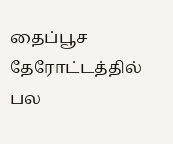தைப்பூச தேரோட்டத்தில் பல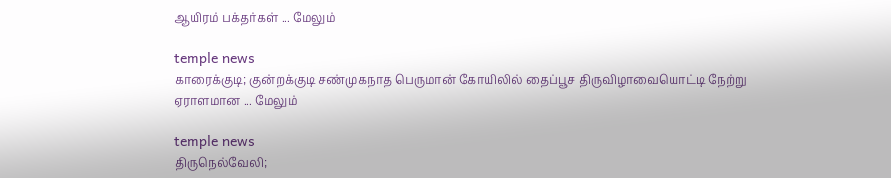ஆயிரம் பக்தர்கள் ... மேலும்

temple news
காரைக்குடி; குன்றக்குடி சண்முகநாத பெருமான் கோயிலில் தைப்பூச திருவிழாவையொட்டி நேற்று ஏராளமான ... மேலும்

temple news
திருநெல்வேலி;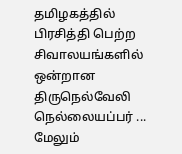தமிழகத்தில் பிரசித்தி பெற்ற சிவாலயங்களில் ஒன்றான திருநெல்வேலி நெல்லையப்பர் ... மேலும்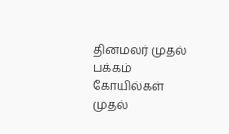தினமலர் முதல் பக்கம்   கோயில்கள் முதல்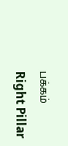பக்கம்
Right Pillar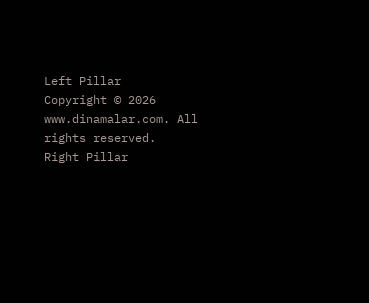Left Pillar
Copyright © 2026 www.dinamalar.com. All rights reserved.
Right Pillar